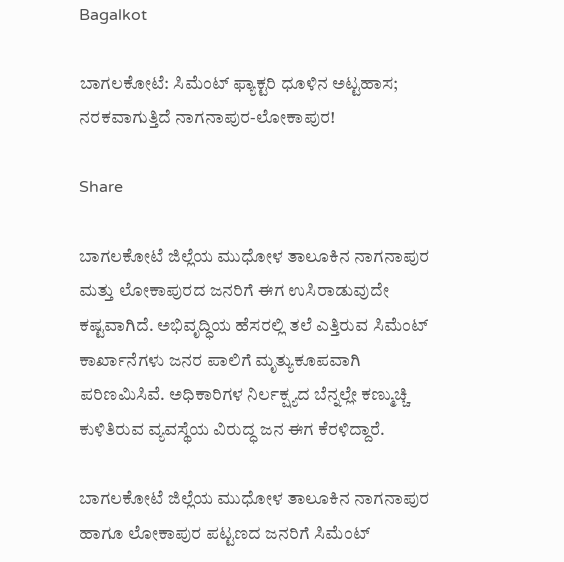Bagalkot

ಬಾಗಲಕೋಟೆ: ಸಿಮೆಂಟ್ ಫ್ಯಾಕ್ಟರಿ ಧೂಳಿನ ಅಟ್ಟಹಾಸ; ನರಕವಾಗುತ್ತಿದೆ ನಾಗನಾಪುರ-ಲೋಕಾಪುರ!

Share

ಬಾಗಲಕೋಟೆ ಜಿಲ್ಲೆಯ ಮುಧೋಳ ತಾಲೂಕಿನ ನಾಗನಾಪುರ ಮತ್ತು ಲೋಕಾಪುರದ ಜನರಿಗೆ ಈಗ ಉಸಿರಾಡುವುದೇ ಕಷ್ಟವಾಗಿದೆ. ಅಭಿವೃದ್ಧಿಯ ಹೆಸರಲ್ಲಿ ತಲೆ ಎತ್ತಿರುವ ಸಿಮೆಂಟ್ ಕಾರ್ಖಾನೆಗಳು ಜನರ ಪಾಲಿಗೆ ಮೃತ್ಯುಕೂಪವಾಗಿ ಪರಿಣಮಿಸಿವೆ. ಅಧಿಕಾರಿಗಳ ನಿರ್ಲಕ್ಷ್ಯದ ಬೆನ್ನಲ್ಲೇ ಕಣ್ಮುಚ್ಚಿ ಕುಳಿತಿರುವ ವ್ಯವಸ್ಥೆಯ ವಿರುದ್ಧ ಜನ ಈಗ ಕೆರಳಿದ್ದಾರೆ.

ಬಾಗಲಕೋಟೆ ಜಿಲ್ಲೆಯ ಮುಧೋಳ ತಾಲೂಕಿನ ನಾಗನಾಪುರ ಹಾಗೂ ಲೋಕಾಪುರ ಪಟ್ಟಣದ ಜನರಿಗೆ ಸಿಮೆಂಟ್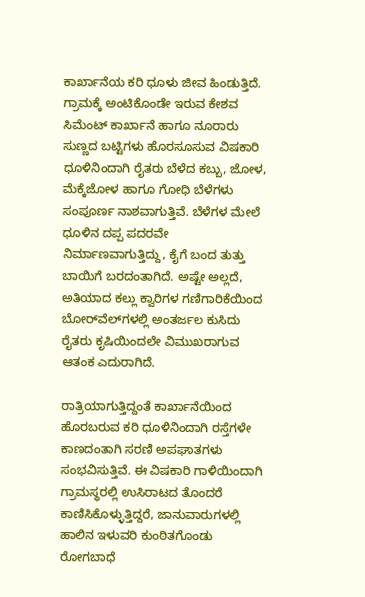ಕಾರ್ಖಾನೆಯ ಕರಿ ಧೂಳು ಜೀವ ಹಿಂಡುತ್ತಿದೆ. ಗ್ರಾಮಕ್ಕೆ ಅಂಟಿಕೊಂಡೇ ಇರುವ ಕೇಶವ ಸಿಮೆಂಟ್ ಕಾರ್ಖಾನೆ ಹಾಗೂ ನೂರಾರು ಸುಣ್ಣದ ಬಟ್ಟಿಗಳು ಹೊರಸೂಸುವ ವಿಷಕಾರಿ ಧೂಳಿನಿಂದಾಗಿ ರೈತರು ಬೆಳೆದ ಕಬ್ಬು, ಜೋಳ, ಮೆಕ್ಕೆಜೋಳ ಹಾಗೂ ಗೋಧಿ ಬೆಳೆಗಳು ಸಂಪೂರ್ಣ ನಾಶವಾಗುತ್ತಿವೆ. ಬೆಳೆಗಳ ಮೇಲೆ ಧೂಳಿನ ದಪ್ಪ ಪದರವೇ ನಿರ್ಮಾಣವಾಗುತ್ತಿದ್ದು, ಕೈಗೆ ಬಂದ ತುತ್ತು ಬಾಯಿಗೆ ಬರದಂತಾಗಿದೆ. ಅಷ್ಟೇ ಅಲ್ಲದೆ, ಅತಿಯಾದ ಕಲ್ಲು ಕ್ವಾರಿಗಳ ಗಣಿಗಾರಿಕೆಯಿಂದ ಬೋರ್‌ವೆಲ್‌ಗಳಲ್ಲಿ ಅಂತರ್ಜಲ ಕುಸಿದು ರೈತರು ಕೃಷಿಯಿಂದಲೇ ವಿಮುಖರಾಗುವ ಆತಂಕ ಎದುರಾಗಿದೆ.

ರಾತ್ರಿಯಾಗುತ್ತಿದ್ದಂತೆ ಕಾರ್ಖಾನೆಯಿಂದ ಹೊರಬರುವ ಕರಿ ಧೂಳಿನಿಂದಾಗಿ ರಸ್ತೆಗಳೇ ಕಾಣದಂತಾಗಿ ಸರಣಿ ಅಪಘಾತಗಳು ಸಂಭವಿಸುತ್ತಿವೆ. ಈ ವಿಷಕಾರಿ ಗಾಳಿಯಿಂದಾಗಿ ಗ್ರಾಮಸ್ಥರಲ್ಲಿ ಉಸಿರಾಟದ ತೊಂದರೆ ಕಾಣಿಸಿಕೊಳ್ಳುತ್ತಿದ್ದರೆ, ಜಾನುವಾರುಗಳಲ್ಲಿ ಹಾಲಿನ ಇಳುವರಿ ಕುಂಠಿತಗೊಂಡು ರೋಗಬಾಧೆ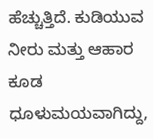ಹೆಚ್ಚುತ್ತಿದೆ. ಕುಡಿಯುವ ನೀರು ಮತ್ತು ಆಹಾರ ಕೂಡ ಧೂಳುಮಯವಾಗಿದ್ದು,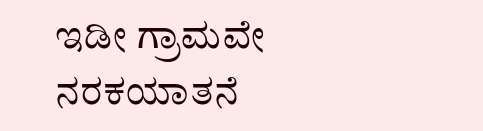ಇಡೀ ಗ್ರಾಮವೇ ನರಕಯಾತನೆ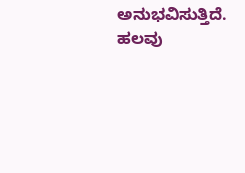ಅನುಭವಿಸುತ್ತಿದೆ. ಹಲವು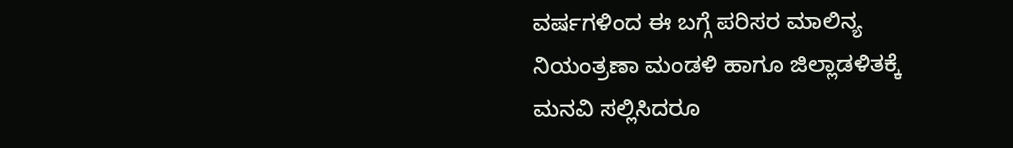ವರ್ಷಗಳಿಂದ ಈ ಬಗ್ಗೆ ಪರಿಸರ ಮಾಲಿನ್ಯ ನಿಯಂತ್ರಣಾ ಮಂಡಳಿ ಹಾಗೂ ಜಿಲ್ಲಾಡಳಿತಕ್ಕೆ ಮನವಿ ಸಲ್ಲಿಸಿದರೂ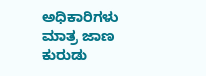ಅಧಿಕಾರಿಗಳು ಮಾತ್ರ ಜಾಣ ಕುರುಡು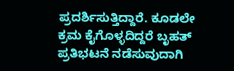ಪ್ರದರ್ಶಿಸುತ್ತಿದ್ದಾರೆ. ಕೂಡಲೇ ಕ್ರಮ ಕೈಗೊಳ್ಳದಿದ್ದರೆ ಬೃಹತ್ ಪ್ರತಿಭಟನೆ ನಡೆಸುವುದಾಗಿ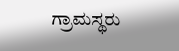ಗ್ರಾಮಸ್ಥರು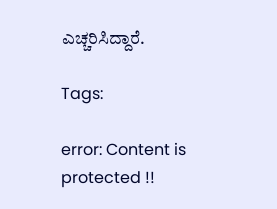ಎಚ್ಚರಿಸಿದ್ದಾರೆ.

Tags:

error: Content is protected !!